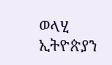ወላሂ ኢትዮጵያን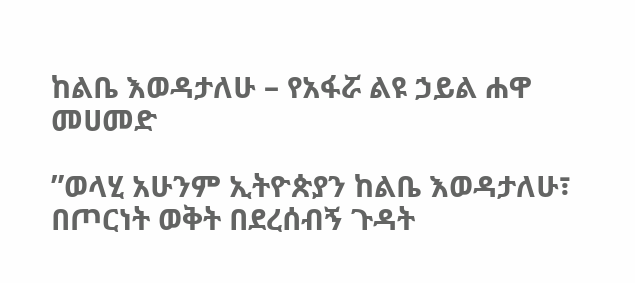ከልቤ እወዳታለሁ – የአፋሯ ልዩ ኃይል ሐዋ መሀመድ

”ወላሂ አሁንም ኢትዮጵያን ከልቤ እወዳታለሁ፣ በጦርነት ወቅት በደረሰብኝ ጉዳት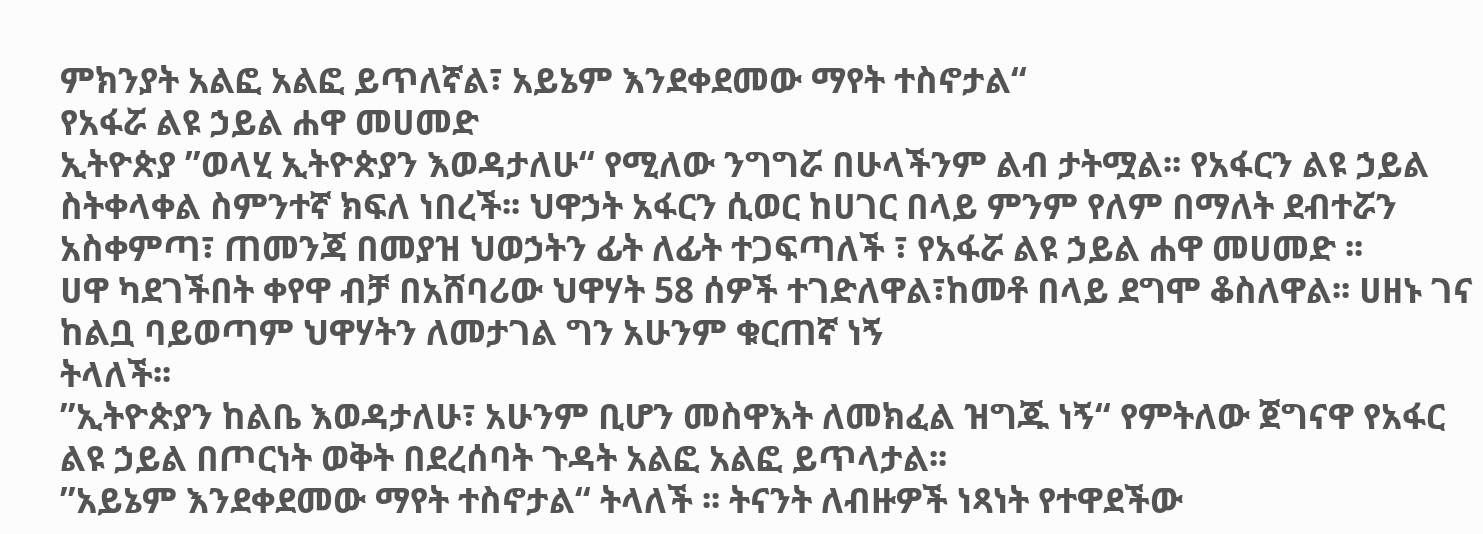ምክንያት አልፎ አልፎ ይጥለኛል፣ አይኔም እንደቀደመው ማየት ተስኖታል“
የአፋሯ ልዩ ኃይል ሐዋ መሀመድ
ኢትዮጵያ ”ወላሂ ኢትዮጵያን እወዳታለሁ“ የሚለው ንግግሯ በሁላችንም ልብ ታትሟል፡፡ የአፋርን ልዩ ኃይል ስትቀላቀል ስምንተኛ ክፍለ ነበረች፡፡ ህዋኃት አፋርን ሲወር ከሀገር በላይ ምንም የለም በማለት ደብተሯን አስቀምጣ፣ ጠመንጃ በመያዝ ህወኃትን ፊት ለፊት ተጋፍጣለች ፣ የአፋሯ ልዩ ኃይል ሐዋ መሀመድ ፡፡
ሀዋ ካደገችበት ቀየዋ ብቻ በአሸባሪው ህዋሃት 58 ሰዎች ተገድለዋል፣ከመቶ በላይ ደግሞ ቆስለዋል፡፡ ሀዘኑ ገና ከልቧ ባይወጣም ህዋሃትን ለመታገል ግን አሁንም ቁርጠኛ ነኝ
ትላለች፡፡
”ኢትዮጵያን ከልቤ እወዳታለሁ፣ አሁንም ቢሆን መስዋእት ለመክፈል ዝግጁ ነኝ“ የምትለው ጀግናዋ የአፋር ልዩ ኃይል በጦርነት ወቅት በደረሰባት ጉዳት አልፎ አልፎ ይጥላታል፡፡
”አይኔም እንደቀደመው ማየት ተስኖታል“ ትላለች ፡፡ ትናንት ለብዙዎች ነጻነት የተዋደችው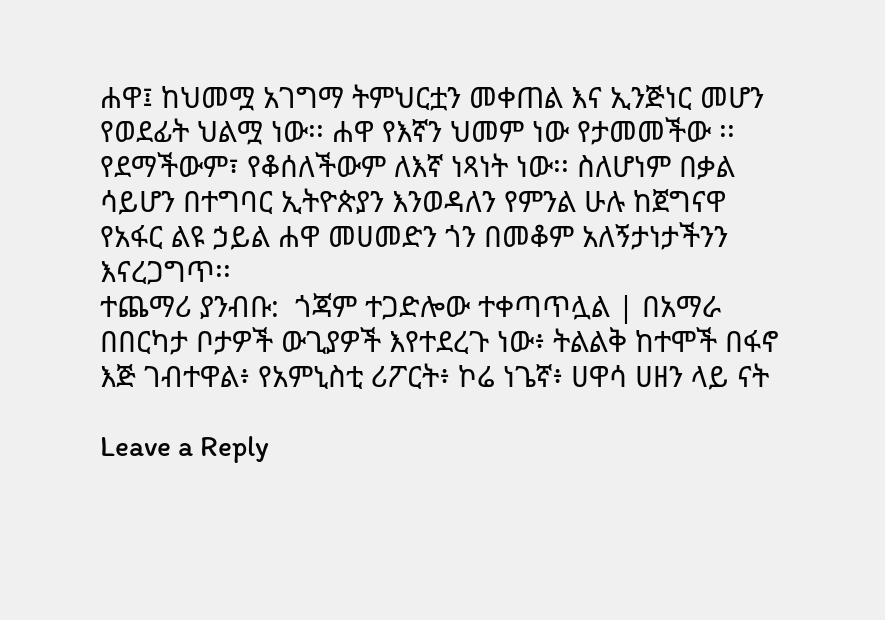ሐዋ፤ ከህመሟ አገግማ ትምህርቷን መቀጠል እና ኢንጅነር መሆን የወደፊት ህልሟ ነው፡፡ ሐዋ የእኛን ህመም ነው የታመመችው ፡፡ የደማችውም፣ የቆሰለችውም ለእኛ ነጻነት ነው፡፡ ስለሆነም በቃል ሳይሆን በተግባር ኢትዮጵያን እንወዳለን የምንል ሁሉ ከጀግናዋ የአፋር ልዩ ኃይል ሐዋ መሀመድን ጎን በመቆም አለኝታነታችንን እናረጋግጥ፡፡
ተጨማሪ ያንብቡ:  ጎጃም ተጋድሎው ተቀጣጥሏል | በአማራ በበርካታ ቦታዎች ውጊያዎች እየተደረጉ ነው፥ ትልልቅ ከተሞች በፋኖ እጅ ገብተዋል፥ የአምኒስቲ ሪፖርት፥ ኮሬ ነጌኛ፥ ሀዋሳ ሀዘን ላይ ናት

Leave a Reply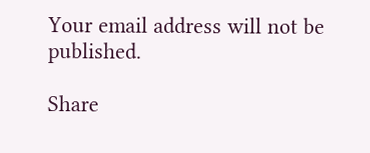Your email address will not be published.

Share